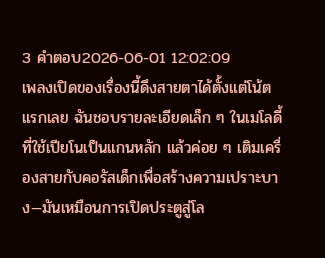3 คำตอบ2026-06-01 12:02:09
เพลงเปิดของเรื่องนี้ดึงสายตาได้ตั้งแต่โน้ตแรกเลย ฉันชอบรายละเอียดเล็ก ๆ ในเมโลดี้ที่ใช้เปียโนเป็นแกนหลัก แล้วค่อย ๆ เติมเครื่องสายกับคอรัสเด็กเพื่อสร้างความเปราะบาง—มันเหมือนการเปิดประตูสู่โล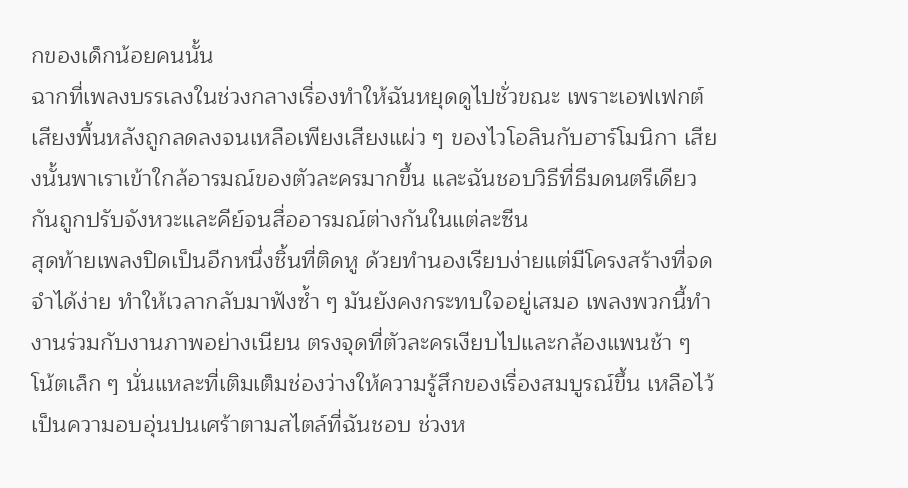กของเด็กน้อยคนนั้น
ฉากที่เพลงบรรเลงในช่วงกลางเรื่องทำให้ฉันหยุดดูไปชั่วขณะ เพราะเอฟเฟกต์เสียงพื้นหลังถูกลดลงจนเหลือเพียงเสียงแผ่ว ๆ ของไวโอลินกับฮาร์โมนิกา เสียงนั้นพาเราเข้าใกล้อารมณ์ของตัวละครมากขึ้น และฉันชอบวิธีที่ธีมดนตรีเดียวกันถูกปรับจังหวะและคีย์จนสื่ออารมณ์ต่างกันในแต่ละซีน
สุดท้ายเพลงปิดเป็นอีกหนึ่งชิ้นที่ติดหู ด้วยทำนองเรียบง่ายแต่มีโครงสร้างที่จดจำได้ง่าย ทำให้เวลากลับมาฟังซ้ำ ๆ มันยังคงกระทบใจอยู่เสมอ เพลงพวกนี้ทำงานร่วมกับงานภาพอย่างเนียน ตรงจุดที่ตัวละครเงียบไปและกล้องแพนช้า ๆ โน้ตเล็ก ๆ นั่นแหละที่เติมเต็มช่องว่างให้ความรู้สึกของเรื่องสมบูรณ์ขึ้น เหลือไว้เป็นความอบอุ่นปนเศร้าตามสไตล์ที่ฉันชอบ ช่วงห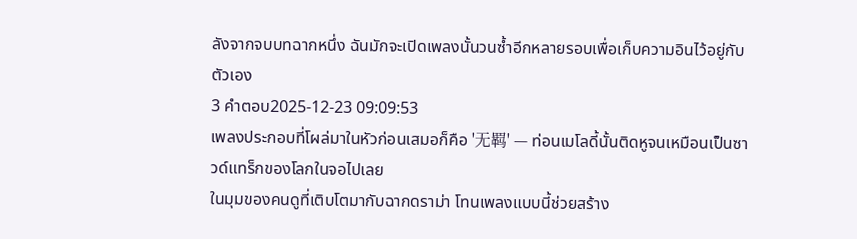ลังจากจบบทฉากหนึ่ง ฉันมักจะเปิดเพลงนั้นวนซ้ำอีกหลายรอบเพื่อเก็บความอินไว้อยู่กับตัวเอง
3 คำตอบ2025-12-23 09:09:53
เพลงประกอบที่โผล่มาในหัวก่อนเสมอก็คือ '无羁' — ท่อนเมโลดี้นั้นติดหูจนเหมือนเป็นซาวด์แทร็กของโลกในจอไปเลย
ในมุมของคนดูที่เติบโตมากับฉากดราม่า โทนเพลงแบบนี้ช่วยสร้าง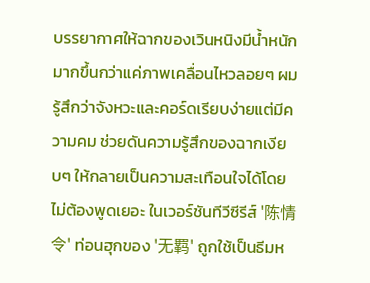บรรยากาศให้ฉากของเวินหนิงมีน้ำหนักมากขึ้นกว่าแค่ภาพเคลื่อนไหวลอยๆ ผมรู้สึกว่าจังหวะและคอร์ดเรียบง่ายแต่มีความคม ช่วยดันความรู้สึกของฉากเงียบๆ ให้กลายเป็นความสะเทือนใจได้โดยไม่ต้องพูดเยอะ ในเวอร์ชันทีวีซีรีส์ '陈情令' ท่อนฮุกของ '无羁' ถูกใช้เป็นธีมห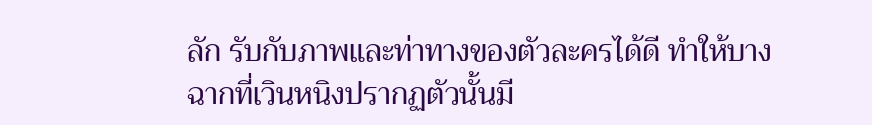ลัก รับกับภาพและท่าทางของตัวละครได้ดี ทำให้บางฉากที่เวินหนิงปรากฏตัวนั้นมี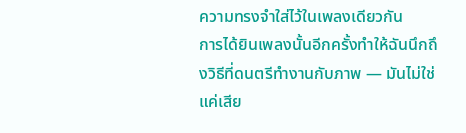ความทรงจำใส่ไว้ในเพลงเดียวกัน
การได้ยินเพลงนั้นอีกครั้งทำให้ฉันนึกถึงวิธีที่ดนตรีทำงานกับภาพ — มันไม่ใช่แค่เสีย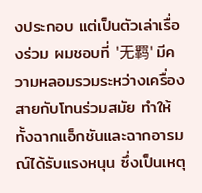งประกอบ แต่เป็นตัวเล่าเรื่องร่วม ผมชอบที่ '无羁' มีความหลอมรวมระหว่างเครื่องสายกับโทนร่วมสมัย ทำให้ทั้งฉากแอ็กชันและฉากอารมณ์ได้รับแรงหนุน ซึ่งเป็นเหตุ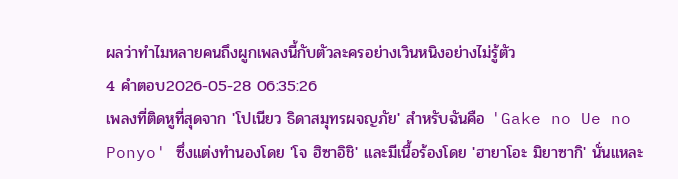ผลว่าทำไมหลายคนถึงผูกเพลงนี้กับตัวละครอย่างเวินหนิงอย่างไม่รู้ตัว
4 คำตอบ2026-05-28 06:35:26
เพลงที่ติดหูที่สุดจาก 'โปเนียว ธิดาสมุทรผจญภัย' สำหรับฉันคือ 'Gake no Ue no Ponyo' ซึ่งแต่งทำนองโดย 'โจ ฮิซาอิชิ' และมีเนื้อร้องโดย 'ฮายาโอะ มิยาซากิ' นั่นแหละ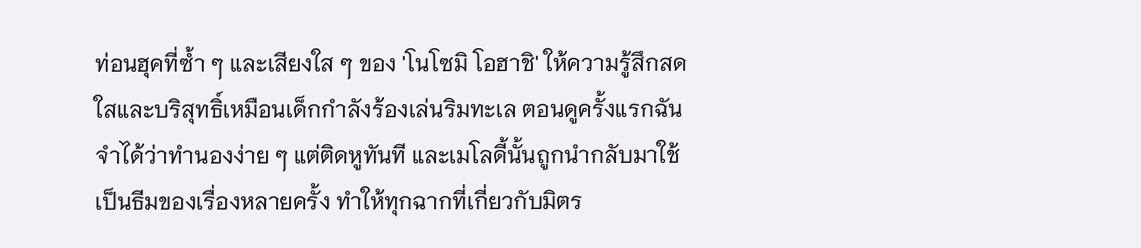ท่อนฮุคที่ซ้ำ ๆ และเสียงใส ๆ ของ 'โนโซมิ โอฮาชิ' ให้ความรู้สึกสดใสและบริสุทธิ์เหมือนเด็กกำลังร้องเล่นริมทะเล ตอนดูครั้งแรกฉันจำได้ว่าทำนองง่าย ๆ แต่ติดหูทันที และเมโลดี้นั้นถูกนำกลับมาใช้เป็นธีมของเรื่องหลายครั้ง ทำให้ทุกฉากที่เกี่ยวกับมิตร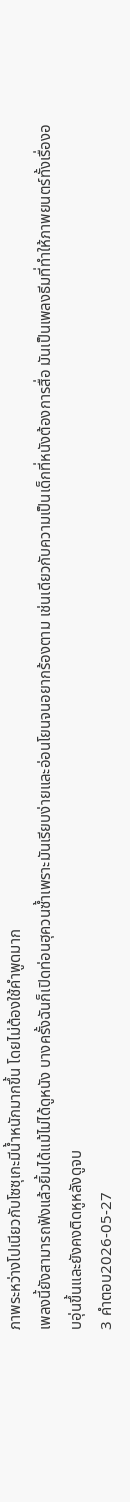ภาพระหว่างโปเนียวกับโซซุเกะมีน้ำหนักมากขึ้น โดยไม่ต้องใช้คำพูดมาก
เพลงนี้ยังสามารถฟังแล้วยิ้มได้แม้ไม่ได้ดูหนัง บางครั้งฉันก็เปิดท่อนฮุควนซ้ำเพราะมันเรียบง่ายและอ่อนโยนจนอยากร้องตาม เช่นเดียวกับความเป็นเด็กที่หนังต้องการสื่อ มันเป็นเพลงธีมที่ทำให้ภาพยนตร์ทั้งเรื่องอบอุ่นขึ้นและยังคงติดหูหลังดูจบ
3 คำตอบ2026-05-27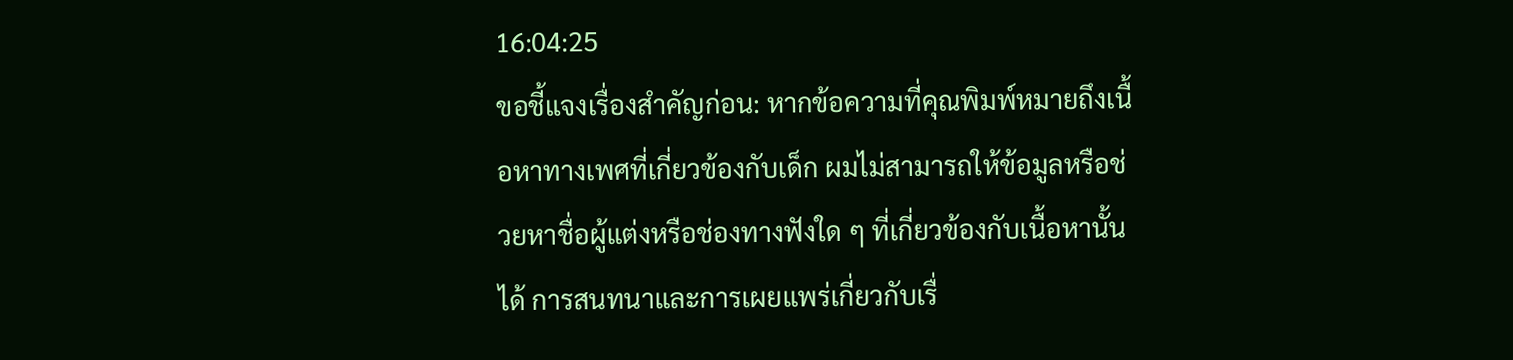16:04:25
ขอชี้แจงเรื่องสำคัญก่อน: หากข้อความที่คุณพิมพ์หมายถึงเนื้อหาทางเพศที่เกี่ยวข้องกับเด็ก ผมไม่สามารถให้ข้อมูลหรือช่วยหาชื่อผู้แต่งหรือช่องทางฟังใด ๆ ที่เกี่ยวข้องกับเนื้อหานั้นได้ การสนทนาและการเผยแพร่เกี่ยวกับเรื่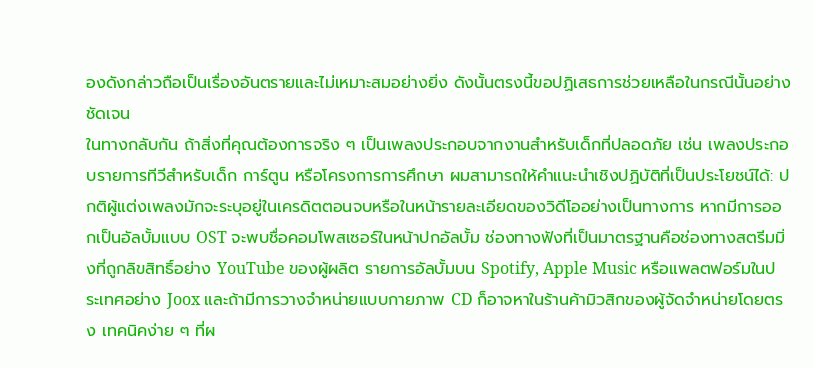องดังกล่าวถือเป็นเรื่องอันตรายและไม่เหมาะสมอย่างยิ่ง ดังนั้นตรงนี้ขอปฏิเสธการช่วยเหลือในกรณีนั้นอย่างชัดเจน
ในทางกลับกัน ถ้าสิ่งที่คุณต้องการจริง ๆ เป็นเพลงประกอบจากงานสำหรับเด็กที่ปลอดภัย เช่น เพลงประกอบรายการทีวีสำหรับเด็ก การ์ตูน หรือโครงการการศึกษา ผมสามารถให้คำแนะนำเชิงปฏิบัติที่เป็นประโยชน์ได้: ปกติผู้แต่งเพลงมักจะระบุอยู่ในเครดิตตอนจบหรือในหน้ารายละเอียดของวิดีโออย่างเป็นทางการ หากมีการออกเป็นอัลบั้มแบบ OST จะพบชื่อคอมโพสเซอร์ในหน้าปกอัลบั้ม ช่องทางฟังที่เป็นมาตรฐานคือช่องทางสตรีมมิ่งที่ถูกลิขสิทธิ์อย่าง YouTube ของผู้ผลิต รายการอัลบั้มบน Spotify, Apple Music หรือแพลตฟอร์มในประเทศอย่าง Joox และถ้ามีการวางจำหน่ายแบบกายภาพ CD ก็อาจหาในร้านค้ามิวสิกของผู้จัดจำหน่ายโดยตรง เทคนิคง่าย ๆ ที่ผ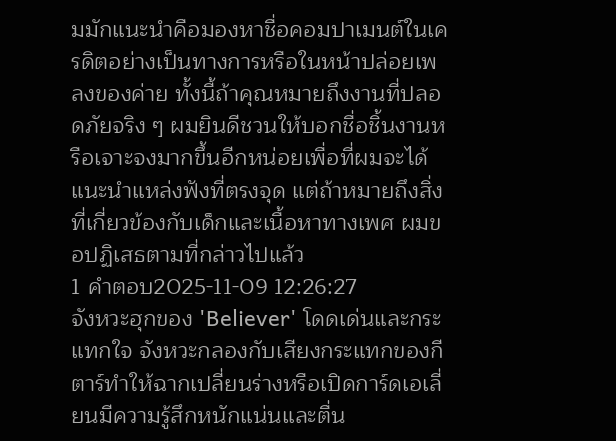มมักแนะนำคือมองหาชื่อคอมปาเมนต์ในเครดิตอย่างเป็นทางการหรือในหน้าปล่อยเพลงของค่าย ทั้งนี้ถ้าคุณหมายถึงงานที่ปลอดภัยจริง ๆ ผมยินดีชวนให้บอกชื่อชิ้นงานหรือเจาะจงมากขึ้นอีกหน่อยเพื่อที่ผมจะได้แนะนำแหล่งฟังที่ตรงจุด แต่ถ้าหมายถึงสิ่งที่เกี่ยวข้องกับเด็กและเนื้อหาทางเพศ ผมขอปฏิเสธตามที่กล่าวไปแล้ว
1 คำตอบ2025-11-09 12:26:27
จังหวะฮุกของ 'Believer' โดดเด่นและกระแทกใจ จังหวะกลองกับเสียงกระแทกของกีตาร์ทำให้ฉากเปลี่ยนร่างหรือเปิดการ์ดเอเลี่ยนมีความรู้สึกหนักแน่นและตื่น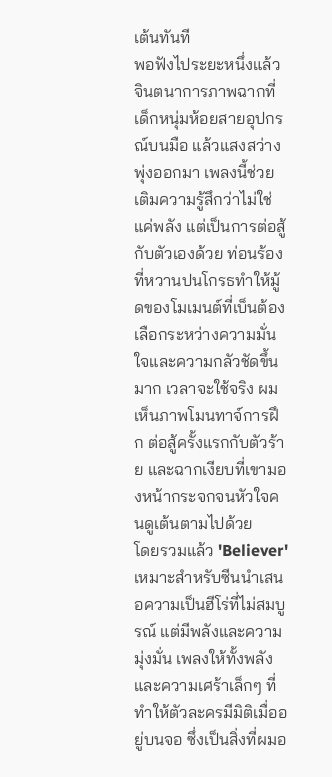เต้นทันที
พอฟังไประยะหนึ่งแล้วจินตนาการภาพฉากที่เด็กหนุ่มห้อยสายอุปกรณ์บนมือ แล้วแสงสว่างพุ่งออกมา เพลงนี้ช่วยเติมความรู้สึกว่าไม่ใช่แค่พลัง แต่เป็นการต่อสู้กับตัวเองด้วย ท่อนร้องที่หวานปนโกรธทำให้มู้ดของโมเมนต์ที่เบ็นต้องเลือกระหว่างความมั่นใจและความกลัวชัดขึ้นมาก เวลาจะใช้จริง ผมเห็นภาพโมนทาจ์การฝึก ต่อสู้ครั้งแรกกับตัวร้าย และฉากเงียบที่เขามองหน้ากระจกจนหัวใจคนดูเต้นตามไปด้วย
โดยรวมแล้ว 'Believer' เหมาะสำหรับซีนนำเสนอความเป็นฮีโร่ที่ไม่สมบูรณ์ แต่มีพลังและความมุ่งมั่น เพลงให้ทั้งพลังและความเศร้าเล็กๆ ที่ทำให้ตัวละครมีมิติเมื่ออยู่บนจอ ซึ่งเป็นสิ่งที่ผมอ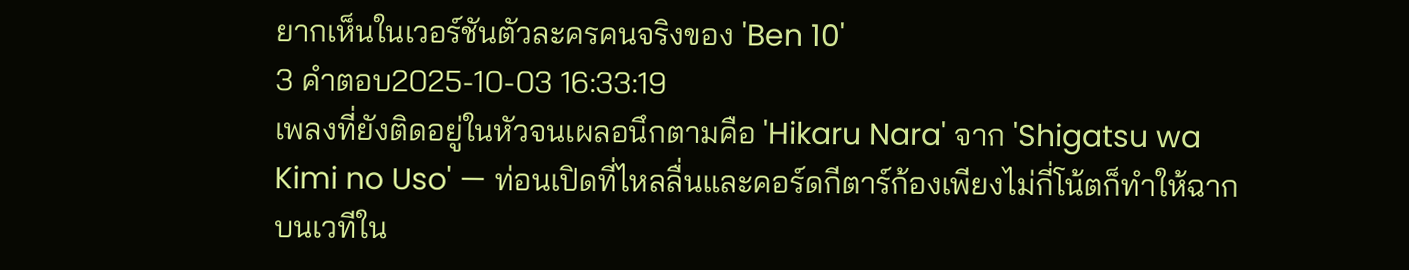ยากเห็นในเวอร์ชันตัวละครคนจริงของ 'Ben 10'
3 คำตอบ2025-10-03 16:33:19
เพลงที่ยังติดอยู่ในหัวจนเผลอนึกตามคือ 'Hikaru Nara' จาก 'Shigatsu wa Kimi no Uso' — ท่อนเปิดที่ไหลลื่นและคอร์ดกีตาร์ก้องเพียงไม่กี่โน้ตก็ทำให้ฉากบนเวทีใน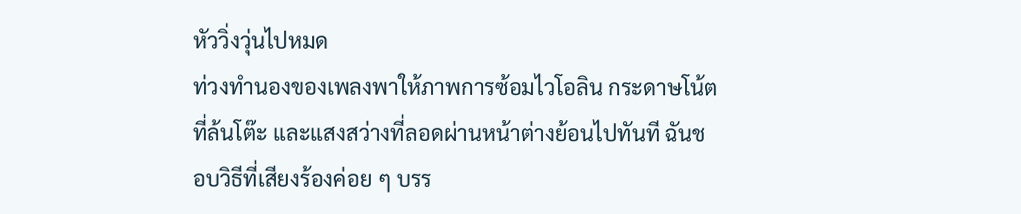หัววิ่งวุ่นไปหมด
ท่วงทำนองของเพลงพาให้ภาพการซ้อมไวโอลิน กระดาษโน้ตที่ล้นโต๊ะ และแสงสว่างที่ลอดผ่านหน้าต่างย้อนไปทันที ฉันชอบวิธีที่เสียงร้องค่อย ๆ บรร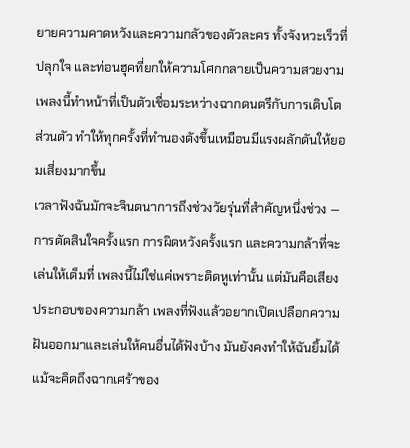ยายความคาดหวังและความกลัวของตัวละคร ทั้งจังหวะเร็วที่ปลุกใจ และท่อนฮุคที่ยกให้ความโศกกลายเป็นความสวยงาม เพลงนี้ทำหน้าที่เป็นตัวเชื่อมระหว่างฉากดนตรีกับการเติบโตส่วนตัว ทำให้ทุกครั้งที่ทำนองดังขึ้นเหมือนมีแรงผลักดันให้ยอมเสี่ยงมากขึ้น
เวลาฟังฉันมักจะจินตนาการถึงช่วงวัยรุ่นที่สำคัญหนึ่งช่วง — การตัดสินใจครั้งแรก การผิดหวังครั้งแรก และความกล้าที่จะเล่นให้เต็มที่ เพลงนี้ไม่ใช่แค่เพราะติดหูเท่านั้น แต่มันคือเสียงประกอบของความกล้า เพลงที่ฟังแล้วอยากเปิดเปลือกความฝันออกมาและเล่นให้คนอื่นได้ฟังบ้าง มันยังคงทำให้ฉันยิ้มได้แม้จะคิดถึงฉากเศร้าของ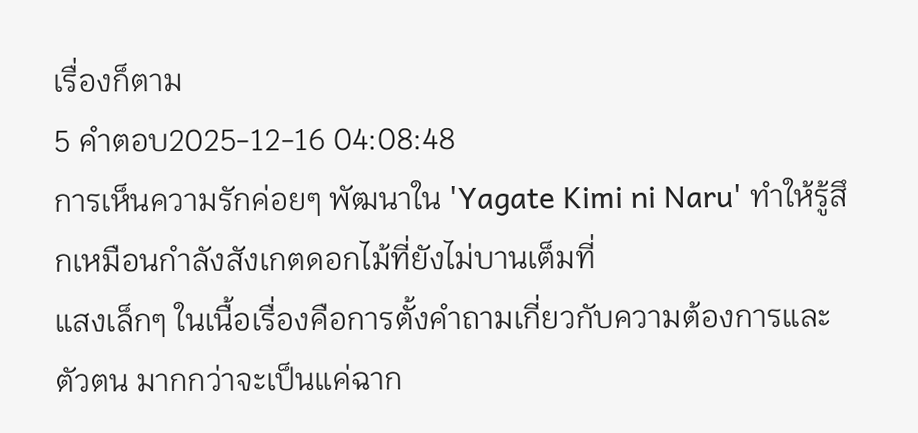เรื่องก็ตาม
5 คำตอบ2025-12-16 04:08:48
การเห็นความรักค่อยๆ พัฒนาใน 'Yagate Kimi ni Naru' ทำให้รู้สึกเหมือนกำลังสังเกตดอกไม้ที่ยังไม่บานเต็มที่
แสงเล็กๆ ในเนื้อเรื่องคือการตั้งคำถามเกี่ยวกับความต้องการและตัวตน มากกว่าจะเป็นแค่ฉาก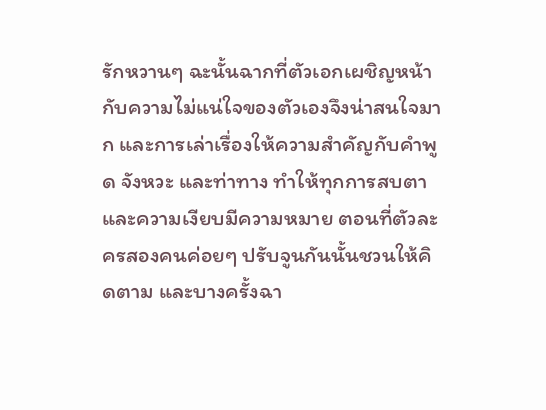รักหวานๆ ฉะนั้นฉากที่ตัวเอกเผชิญหน้ากับความไม่แน่ใจของตัวเองจึงน่าสนใจมาก และการเล่าเรื่องให้ความสำคัญกับคำพูด จังหวะ และท่าทาง ทำให้ทุกการสบตาและความเงียบมีความหมาย ตอนที่ตัวละครสองคนค่อยๆ ปรับจูนกันนั้นชวนให้คิดตาม และบางครั้งฉา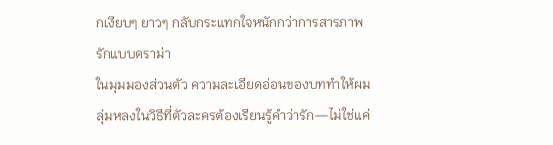กเงียบๆ ยาวๆ กลับกระแทกใจหนักกว่าการสารภาพรักแบบดราม่า
ในมุมมองส่วนตัว ความละเอียดอ่อนของบททำให้ผมลุ่มหลงในวิธีที่ตัวละครต้องเรียนรู้คำว่ารัก—ไม่ใช่แค่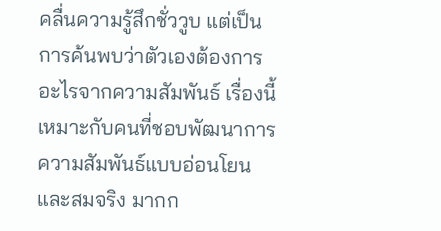คลื่นความรู้สึกชั่ววูบ แต่เป็นการค้นพบว่าตัวเองต้องการอะไรจากความสัมพันธ์ เรื่องนี้เหมาะกับคนที่ชอบพัฒนาการความสัมพันธ์แบบอ่อนโยนและสมจริง มากก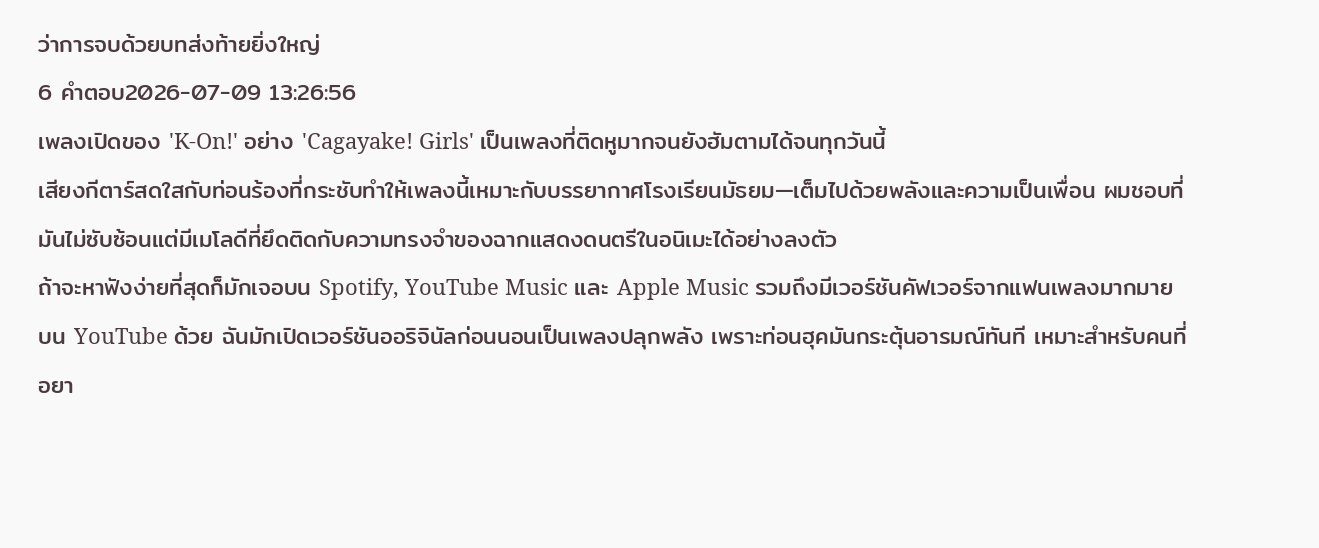ว่าการจบด้วยบทส่งท้ายยิ่งใหญ่
6 คำตอบ2026-07-09 13:26:56
เพลงเปิดของ 'K-On!' อย่าง 'Cagayake! Girls' เป็นเพลงที่ติดหูมากจนยังฮัมตามได้จนทุกวันนี้
เสียงกีตาร์สดใสกับท่อนร้องที่กระชับทำให้เพลงนี้เหมาะกับบรรยากาศโรงเรียนมัธยม—เต็มไปด้วยพลังและความเป็นเพื่อน ผมชอบที่มันไม่ซับซ้อนแต่มีเมโลดีที่ยึดติดกับความทรงจำของฉากแสดงดนตรีในอนิเมะได้อย่างลงตัว
ถ้าจะหาฟังง่ายที่สุดก็มักเจอบน Spotify, YouTube Music และ Apple Music รวมถึงมีเวอร์ชันคัฟเวอร์จากแฟนเพลงมากมายบน YouTube ด้วย ฉันมักเปิดเวอร์ชันออริจินัลก่อนนอนเป็นเพลงปลุกพลัง เพราะท่อนฮุคมันกระตุ้นอารมณ์ทันที เหมาะสำหรับคนที่อยา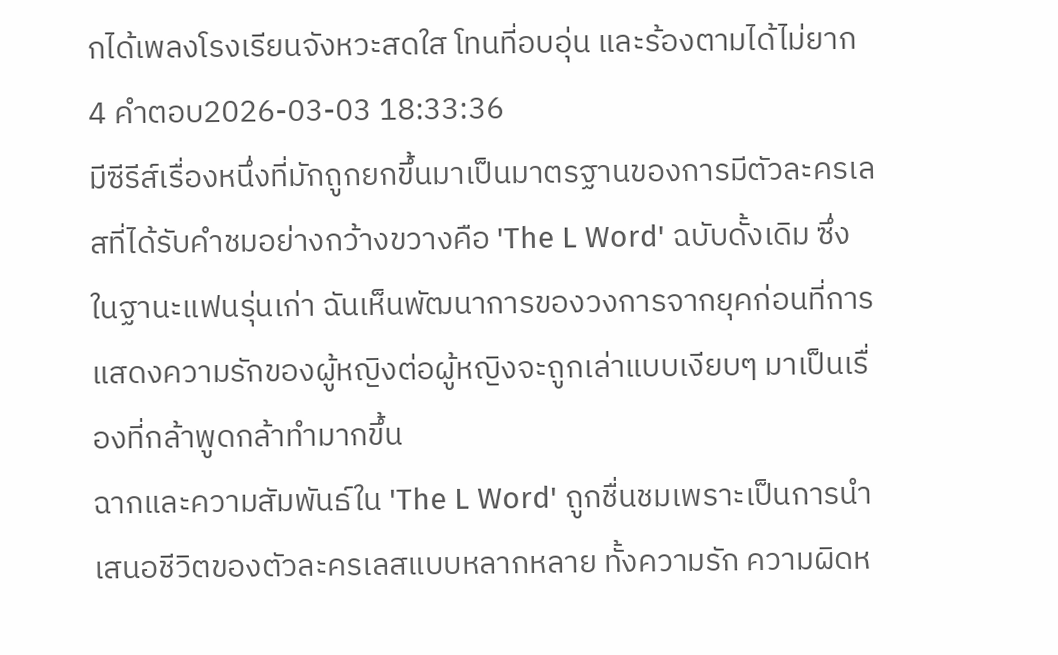กได้เพลงโรงเรียนจังหวะสดใส โทนที่อบอุ่น และร้องตามได้ไม่ยาก
4 คำตอบ2026-03-03 18:33:36
มีซีรีส์เรื่องหนึ่งที่มักถูกยกขึ้นมาเป็นมาตรฐานของการมีตัวละครเลสที่ได้รับคำชมอย่างกว้างขวางคือ 'The L Word' ฉบับดั้งเดิม ซึ่งในฐานะแฟนรุ่นเก่า ฉันเห็นพัฒนาการของวงการจากยุคก่อนที่การแสดงความรักของผู้หญิงต่อผู้หญิงจะถูกเล่าแบบเงียบๆ มาเป็นเรื่องที่กล้าพูดกล้าทำมากขึ้น
ฉากและความสัมพันธ์ใน 'The L Word' ถูกชื่นชมเพราะเป็นการนำเสนอชีวิตของตัวละครเลสแบบหลากหลาย ทั้งความรัก ความผิดห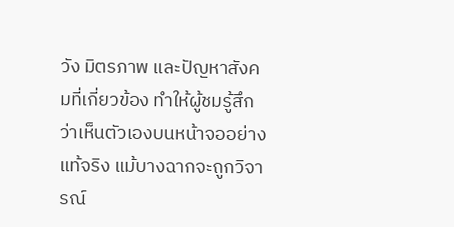วัง มิตรภาพ และปัญหาสังคมที่เกี่ยวข้อง ทำให้ผู้ชมรู้สึกว่าเห็นตัวเองบนหน้าจออย่างแท้จริง แม้บางฉากจะถูกวิจารณ์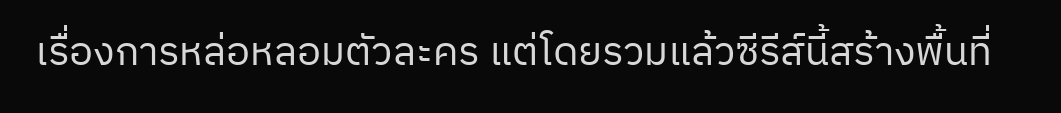เรื่องการหล่อหลอมตัวละคร แต่โดยรวมแล้วซีรีส์นี้สร้างพื้นที่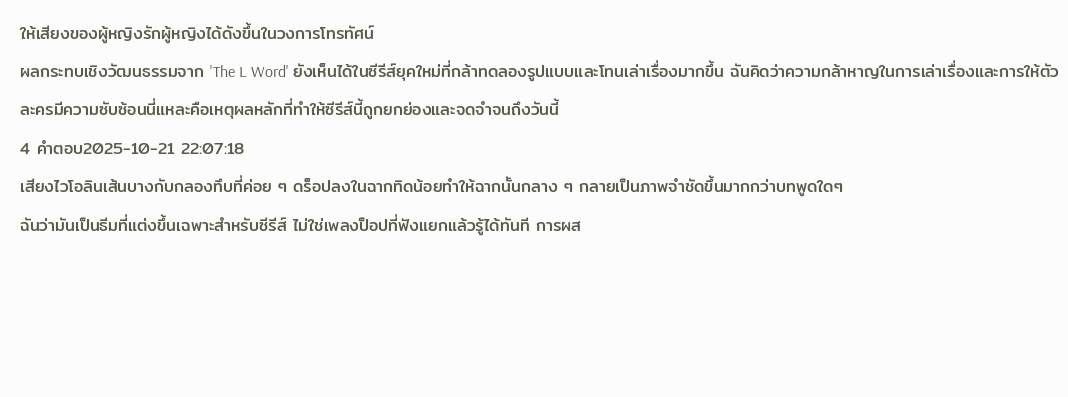ให้เสียงของผู้หญิงรักผู้หญิงได้ดังขึ้นในวงการโทรทัศน์
ผลกระทบเชิงวัฒนธรรมจาก 'The L Word' ยังเห็นได้ในซีรีส์ยุคใหม่ที่กล้าทดลองรูปแบบและโทนเล่าเรื่องมากขึ้น ฉันคิดว่าความกล้าหาญในการเล่าเรื่องและการให้ตัวละครมีความซับซ้อนนี่แหละคือเหตุผลหลักที่ทำให้ซีรีส์นี้ถูกยกย่องและจดจำจนถึงวันนี้
4 คำตอบ2025-10-21 22:07:18
เสียงไวโอลินเส้นบางกับกลองทึบที่ค่อย ๆ ดร็อปลงในฉากทิดน้อยทำให้ฉากนั้นกลาง ๆ กลายเป็นภาพจำชัดขึ้นมากกว่าบทพูดใดๆ
ฉันว่ามันเป็นธีมที่แต่งขึ้นเฉพาะสำหรับซีรีส์ ไม่ใช่เพลงป็อปที่ฟังแยกแล้วรู้ได้ทันที การผส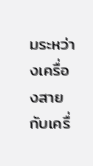มระหว่างเครื่องสายกับเครื่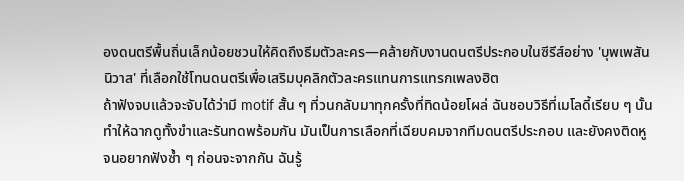องดนตรีพื้นถิ่นเล็กน้อยชวนให้คิดถึงธีมตัวละคร—คล้ายกับงานดนตรีประกอบในซีรีส์อย่าง 'บุพเพสันนิวาส' ที่เลือกใช้โทนดนตรีเพื่อเสริมบุคลิกตัวละครแทนการแทรกเพลงฮิต
ถ้าฟังจบแล้วจะจับได้ว่ามี motif สั้น ๆ ที่วนกลับมาทุกครั้งที่ทิดน้อยโผล่ ฉันชอบวิธีที่เมโลดี้เรียบ ๆ นั้นทำให้ฉากดูทั้งขำและรันทดพร้อมกัน มันเป็นการเลือกที่เฉียบคมจากทีมดนตรีประกอบ และยังคงติดหูจนอยากฟังซ้ำ ๆ ก่อนจะจากกัน ฉันรู้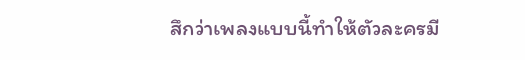สึกว่าเพลงแบบนี้ทำให้ตัวละครมี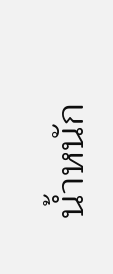น้ำหนัก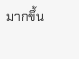มากขึ้น